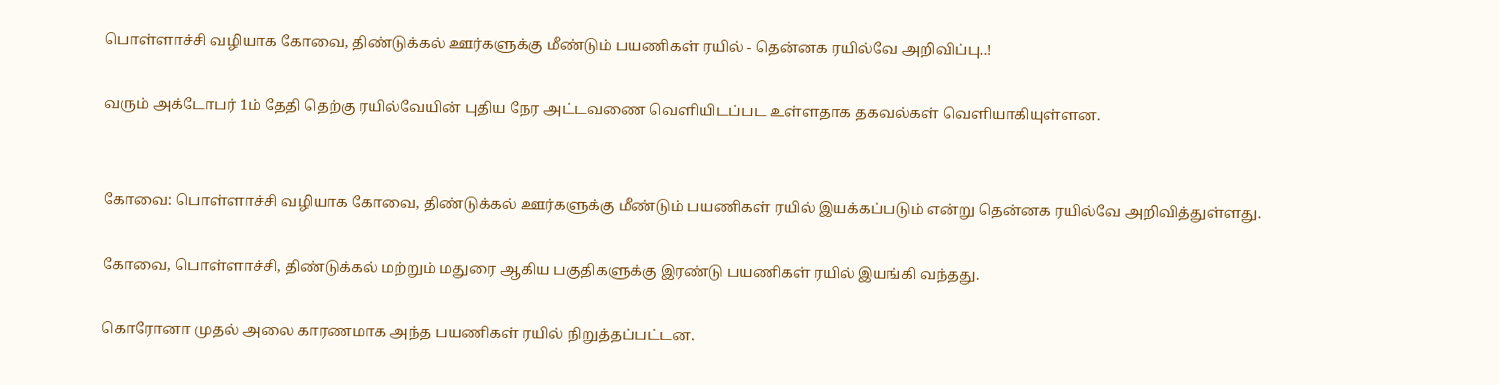பொள்ளாச்சி வழியாக கோவை, திண்டுக்கல் ஊர்களுக்கு மீண்டும் பயணிகள் ரயில் - தென்னக ரயில்வே அறிவிப்பு..!

வரும் அக்டோபர் 1ம் தேதி தெற்கு ரயில்வேயின் புதிய நேர அட்டவணை வெளியிடப்பட உள்ளதாக தகவல்கள் வெளியாகியுள்ளன.


கோவை: பொள்ளாச்சி வழியாக கோவை, திண்டுக்கல் ஊர்களுக்கு மீண்டும் பயணிகள் ரயில் இயக்கப்படும் என்று தென்னக ரயில்வே அறிவித்துள்ளது.

கோவை, பொள்ளாச்சி, திண்டுக்கல் மற்றும் மதுரை ஆகிய பகுதிகளுக்கு இரண்டு பயணிகள் ரயில் இயங்கி வந்தது.

கொரோனா முதல் அலை காரணமாக அந்த பயணிகள் ரயில் நிறுத்தப்பட்டன.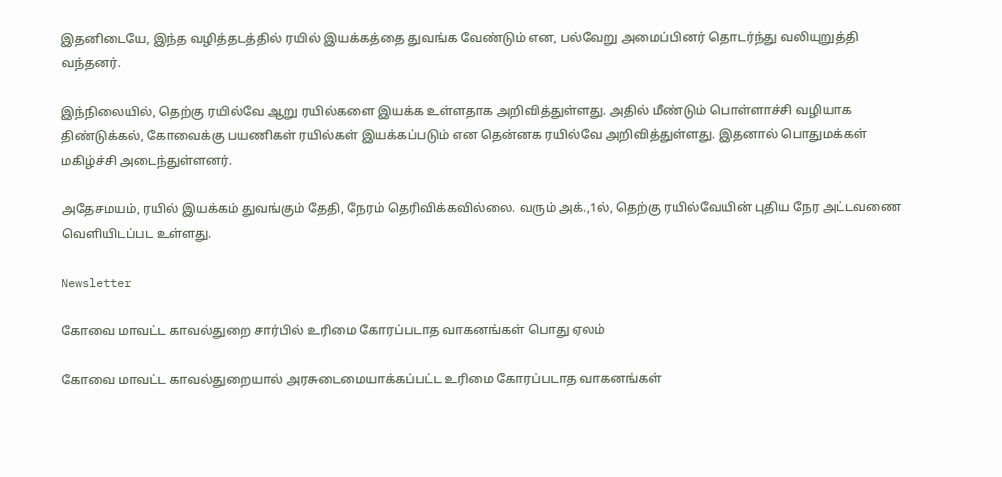இதனிடையே, இந்த வழித்தடத்தில் ரயில் இயக்கத்தை துவங்க வேண்டும் என, பல்வேறு அமைப்பினர் தொடர்ந்து வலியுறுத்தி வந்தனர்.

இந்நிலையில், தெற்கு ரயில்வே ஆறு ரயில்களை இயக்க உள்ளதாக அறிவித்துள்ளது. அதில் மீண்டும் பொள்ளாச்சி வழியாக திண்டுக்கல், கோவைக்கு பயணிகள் ரயில்கள் இயக்கப்படும் என தென்னக ரயில்வே அறிவித்துள்ளது. இதனால் பொதுமக்கள் மகிழ்ச்சி அடைந்துள்ளனர்.

அதேசமயம், ரயில் இயக்கம் துவங்கும் தேதி, நேரம் தெரிவிக்கவில்லை. வரும் அக்.,1ல், தெற்கு ரயில்வேயின் புதிய நேர அட்டவணை வெளியிடப்பட உள்ளது.

Newsletter

கோவை மாவட்ட காவல்துறை சார்பில் உரிமை கோரப்படாத வாகனங்கள் பொது ஏலம்

கோவை மாவட்ட காவல்துறையால் அரசுடைமையாக்கப்பட்ட உரிமை கோரப்படாத வாகனங்கள்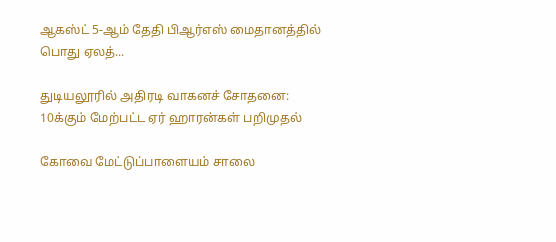ஆகஸ்ட் 5-ஆம் தேதி பிஆர்எஸ் மைதானத்தில் பொது ஏலத்...

துடியலூரில் அதிரடி வாகனச் சோதனை: 10க்கும் மேற்பட்ட ஏர் ஹாரன்கள் பறிமுதல்

கோவை மேட்டுப்பாளையம் சாலை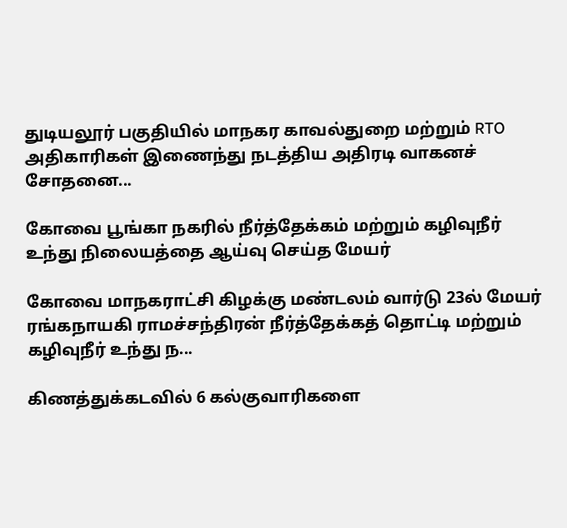துடியலூர் பகுதியில் மாநகர காவல்துறை மற்றும் RTO அதிகாரிகள் இணைந்து நடத்திய அதிரடி வாகனச் சோதனை...

கோவை பூங்கா நகரில் நீர்த்தேக்கம் மற்றும் கழிவுநீர் உந்து நிலையத்தை ஆய்வு செய்த மேயர்

கோவை மாநகராட்சி கிழக்கு மண்டலம் வார்டு 23ல் மேயர் ரங்கநாயகி ராமச்சந்திரன் நீர்த்தேக்கத் தொட்டி மற்றும் கழிவுநீர் உந்து ந...

கிணத்துக்கடவில் 6 கல்குவாரிகளை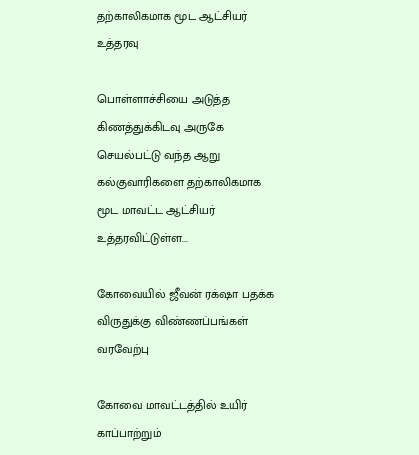தற்காலிகமாக மூட ஆட்சியர் உத்தரவு

பொள்ளாச்சியை அடுத்த கிணத்துக்கிடவு அருகே செயல்பட்டு வந்த ஆறு கல்குவாரிகளை தற்காலிகமாக மூட மாவட்ட ஆட்சியர் உத்தரவிட்டுள்ள...

கோவையில் ஜீவன் ரக்‌ஷா பதக்க விருதுக்கு விண்ணப்பங்கள் வரவேற்பு

கோவை மாவட்டத்தில் உயிர் காப்பாற்றும்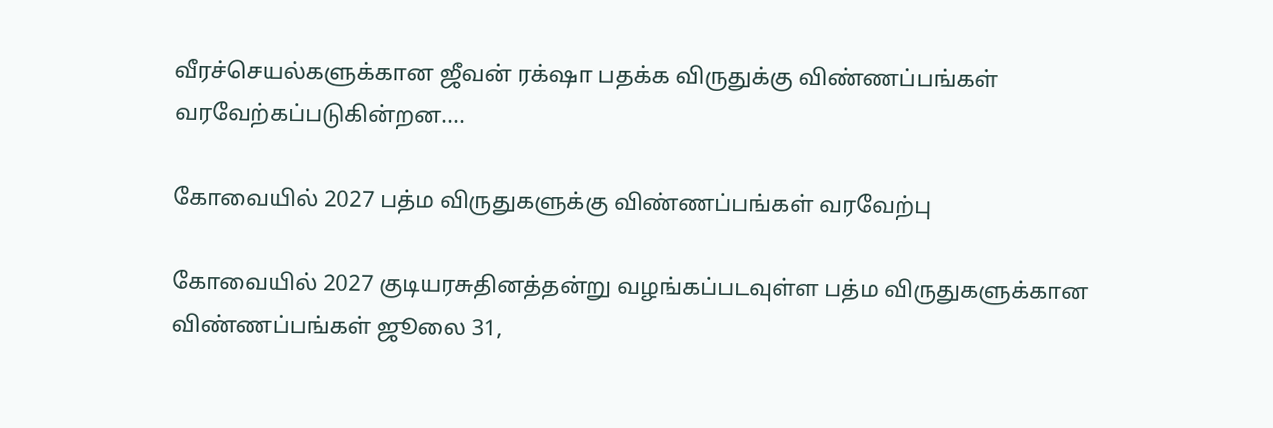வீரச்செயல்களுக்கான ஜீவன் ரக்‌ஷா பதக்க விருதுக்கு விண்ணப்பங்கள் வரவேற்கப்படுகின்றன....

கோவையில் 2027 பத்ம விருதுகளுக்கு விண்ணப்பங்கள் வரவேற்பு

கோவையில் 2027 குடியரசுதினத்தன்று வழங்கப்படவுள்ள பத்ம விருதுகளுக்கான விண்ணப்பங்கள் ஜூலை 31,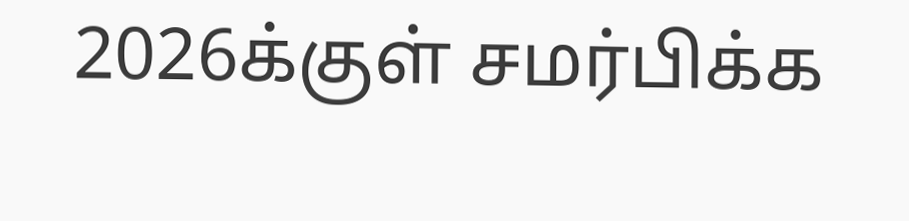2026க்குள் சமர்பிக்க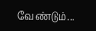வேண்டும்...